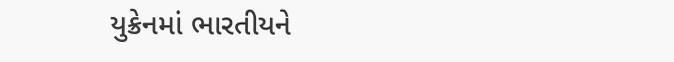યુક્રેનમાં ભારતીયને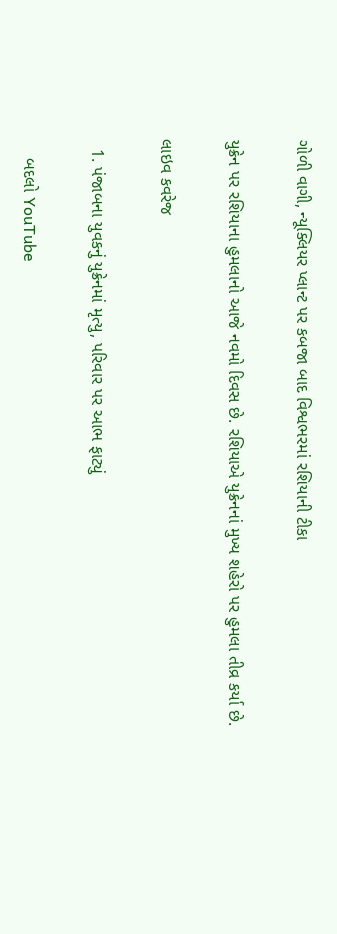ગોળી વાગી, ન્યૂક્લિયર પ્લાન્ટ પર કબજા બાદ વિશ્વભરમાં રશિયાની ટીકા

યુક્રેન પર રશિયાના હુમલાનો આજે નવમો દિવસ છે. રશિયાએ યુક્રેનનાં મુખ્ય શહેરો પર હુમલા તીવ્ર કર્યા છે.

લાઇવ કવરેજ

  1. પંજાબના યુવકનું યુક્રેનમાં મૃત્યુ, પરિવાર પર આભ ફાટ્યું

    બદલો YouTube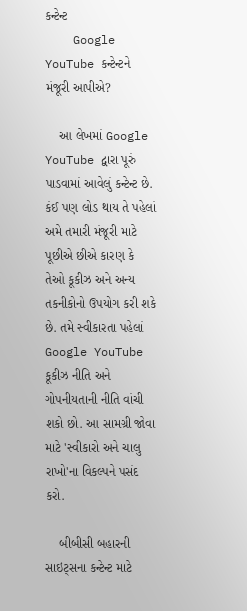કન્ટેન્ટ
    Google YouTube કન્ટેન્ટને મંજૂરી આપીએ?

    આ લેખમાં Google YouTube દ્વારા પૂરું પાડવામાં આવેલું કન્ટેન્ટ છે. કંઈ પણ લોડ થાય તે પહેલાં અમે તમારી મંજૂરી માટે પૂછીએ છીએ કારણ કે તેઓ કૂકીઝ અને અન્ય તકનીકોનો ઉપયોગ કરી શકે છે. તમે સ્વીકારતા પહેલાં Google YouTube કૂકીઝ નીતિ અને ગોપનીયતાની નીતિ વાંચી શકો છો. આ સામગ્રી જોવા માટે 'સ્વીકારો અને ચાલુ રાખો'ના વિકલ્પને પસંદ કરો.

    બીબીસી બહારની સાઇટ્સના કન્ટેન્ટ માટે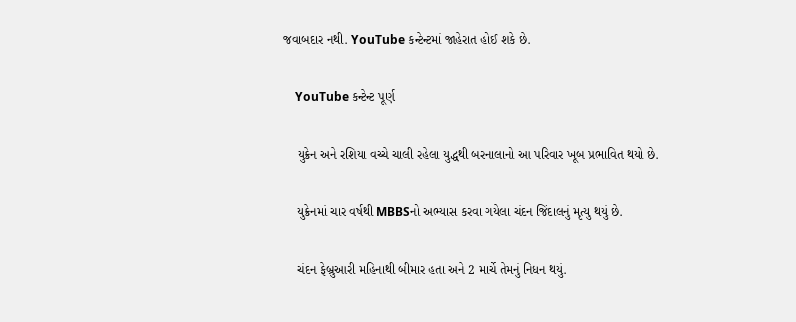જવાબદાર નથી. YouTube કન્ટેન્ટમાં જાહેરાત હોઈ શકે છે.

    YouTube કન્ટેન્ટ પૂર્ણ

    યુક્રેન અને રશિયા વચ્ચે ચાલી રહેલા યુદ્ધથી બરનાલાનો આ પરિવાર ખૂબ પ્રભાવિત થયો છે.

    યુક્રેનમાં ચાર વર્ષથી MBBSનો અભ્યાસ કરવા ગયેલા ચંદન જિંદાલનું મૃત્યુ થયું છે.

    ચંદન ફેબ્રુઆરી મહિનાથી બીમાર હતા અને 2 માર્ચે તેમનું નિધન થયું.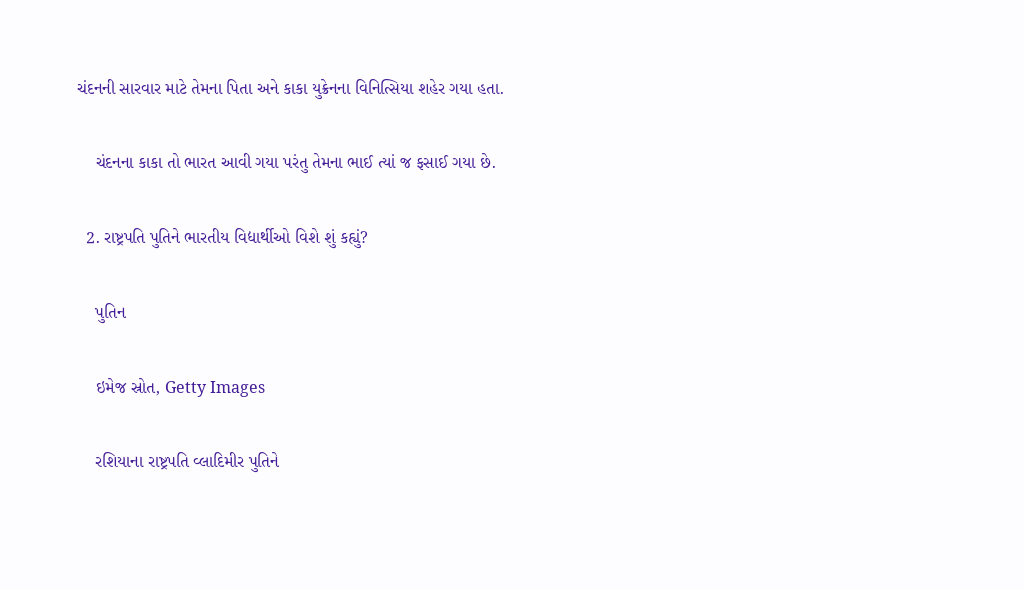ચંદનની સારવાર માટે તેમના પિતા અને કાકા યુક્રેનના વિનિત્સિયા શહેર ગયા હતા.

    ચંદનના કાકા તો ભારત આવી ગયા પરંતુ તેમના ભાઈ ત્યાં જ ફસાઈ ગયા છે.

  2. રાષ્ટ્રપતિ પુતિને ભારતીય વિદ્યાર્થીઓ વિશે શું કહ્યું?

    પુતિન

    ઇમેજ સ્રોત, Getty Images

    રશિયાના રાષ્ટ્રપતિ વ્લાદિમીર પુતિને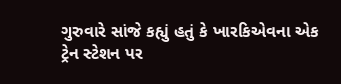ગુરુવારે સાંજે કહ્યું હતું કે ખારકિએવના એક ટ્રેન સ્ટેશન પર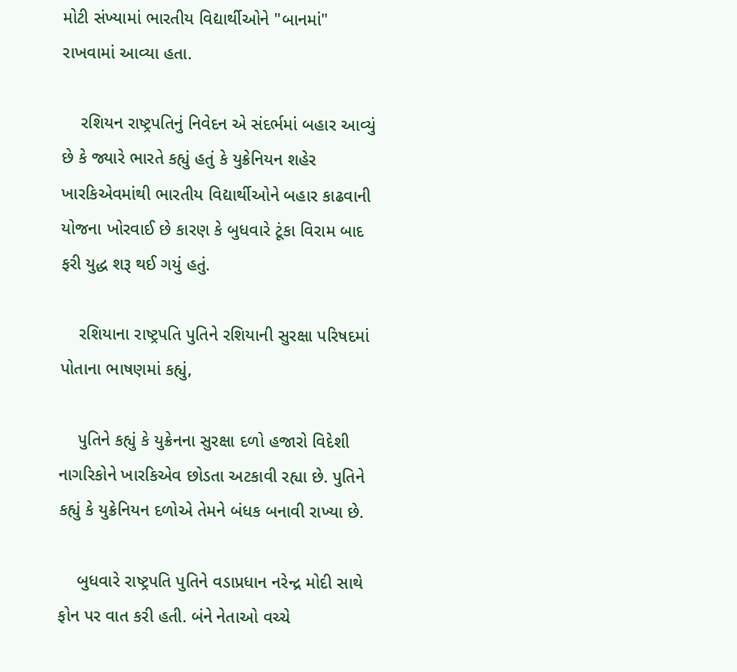મોટી સંખ્યામાં ભારતીય વિદ્યાર્થીઓને "બાનમાં" રાખવામાં આવ્યા હતા.

    રશિયન રાષ્ટ્રપતિનું નિવેદન એ સંદર્ભમાં બહાર આવ્યું છે કે જ્યારે ભારતે કહ્યું હતું કે યુક્રેનિયન શહેર ખારકિએવમાંથી ભારતીય વિદ્યાર્થીઓને બહાર કાઢવાની યોજના ખોરવાઈ છે કારણ કે બુધવારે ટૂંકા વિરામ બાદ ફરી યુદ્ધ શરૂ થઈ ગયું હતું.

    રશિયાના રાષ્ટ્રપતિ પુતિને રશિયાની સુરક્ષા પરિષદમાં પોતાના ભાષણમાં કહ્યું,

    પુતિને કહ્યું કે યુક્રેનના સુરક્ષા દળો હજારો વિદેશી નાગરિકોને ખારકિએવ છોડતા અટકાવી રહ્યા છે. પુતિને કહ્યું કે યુક્રેનિયન દળોએ તેમને બંધક બનાવી રાખ્યા છે.

    બુધવારે રાષ્ટ્રપતિ પુતિને વડાપ્રધાન નરેન્દ્ર મોદી સાથે ફોન પર વાત કરી હતી. બંને નેતાઓ વચ્ચે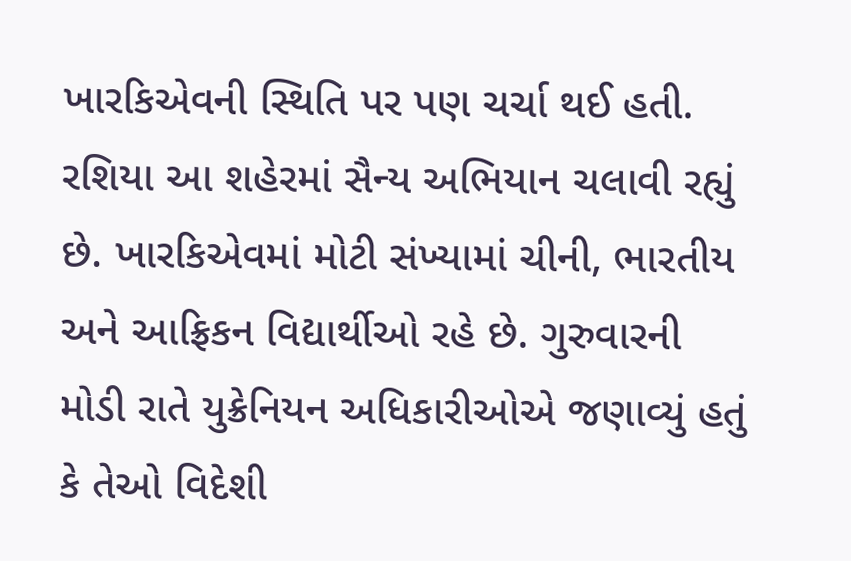ખારકિએવની સ્થિતિ પર પણ ચર્ચા થઈ હતી. રશિયા આ શહેરમાં સૈન્ય અભિયાન ચલાવી રહ્યું છે. ખારકિએવમાં મોટી સંખ્યામાં ચીની, ભારતીય અને આફ્રિકન વિદ્યાર્થીઓ રહે છે. ગુરુવારની મોડી રાતે યુક્રેનિયન અધિકારીઓએ જણાવ્યું હતું કે તેઓ વિદેશી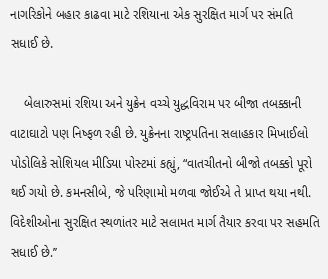નાગરિકોને બહાર કાઢવા માટે રશિયાના એક સુરક્ષિત માર્ગ પર સંમતિ સધાઈ છે.

    બેલારુસમાં રશિયા અને યુક્રેન વચ્ચે યુદ્ધવિરામ પર બીજા તબક્કાની વાટાઘાટો પણ નિષ્ફળ રહી છે. યુક્રેનના રાષ્ટ્રપતિના સલાહકાર મિખાઈલો પોડોલિકે સોશિયલ મીડિયા પોસ્ટમાં કહ્યું, “વાતચીતનો બીજો તબક્કો પૂરો થઈ ગયો છે. કમનસીબે, જે પરિણામો મળવા જોઈએ તે પ્રાપ્ત થયા નથી. વિદેશીઓના સુરક્ષિત સ્થળાંતર માટે સલામત માર્ગ તૈયાર કરવા પર સહમતિ સધાઈ છે.’’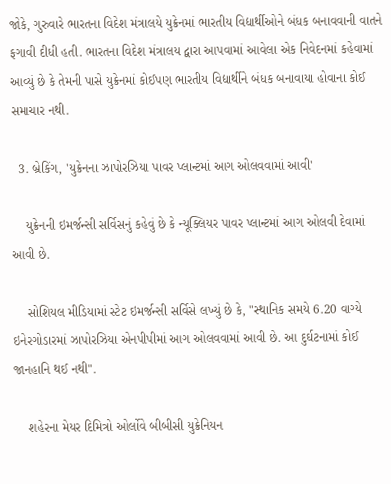જોકે, ગુરુવારે ભારતના વિદેશ મંત્રાલયે યુક્રેનમાં ભારતીય વિદ્યાર્થીઓને બંધક બનાવવાની વાતને ફગાવી દીધી હતી. ભારતના વિદેશ મંત્રાલય દ્વારા આપવામાં આવેલા એક નિવેદનમાં કહેવામાં આવ્યું છે કે તેમની પાસે યુક્રેનમાં કોઈપણ ભારતીય વિદ્યાર્થીને બંધક બનાવાયા હોવાના કોઈ સમાચાર નથી.

  3. બ્રેકિંગ, 'યુક્રેનના ઝાપોરઝિયા પાવર પ્લાન્ટમાં આગ ઓલવવામાં આવી'

    યુક્રેનની ઇમર્જન્સી સર્વિસનું કહેવું છે કે ન્યૂક્લિયર પાવર પ્લાન્ટમાં આગ ઓલવી દેવામાં આવી છે.

    સોશિયલ મીડિયામાં સ્ટેટ ઇમર્જન્સી સર્વિસે લખ્યું છે કે, "સ્થાનિક સમયે 6.20 વાગ્યે ઇનેરગોડારમાં ઝાપોરઝિયા એનપીપીમાં આગ ઓલવવામાં આવી છે. આ દુર્ઘટનામાં કોઈ જાનહાનિ થઈ નથી".

    શહેરના મેયર દિમિત્રો ઓર્લોવે બીબીસી યુક્રેનિયન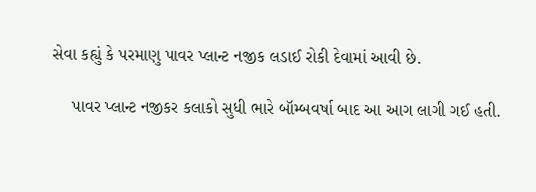સેવા કહ્યું કે પરમાણુ પાવર પ્લાન્ટ નજીક લડાઈ રોકી દેવામાં આવી છે.

    પાવર પ્લાન્ટ નજીકર કલાકો સુધી ભારે બૉમ્બવર્ષા બાદ આ આગ લાગી ગઈ હતી.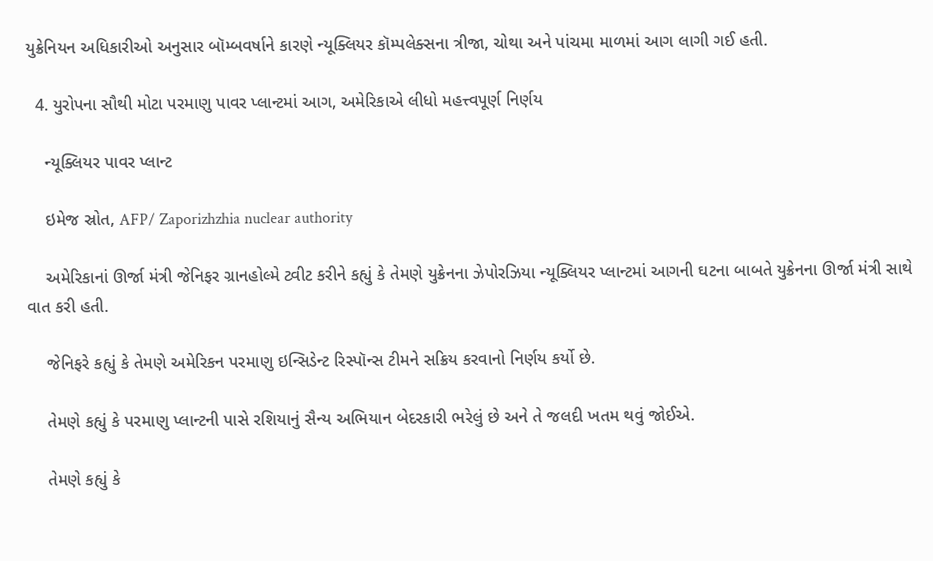યુક્રેનિયન અધિકારીઓ અનુસાર બૉમ્બવર્ષાને કારણે ન્યૂક્લિયર કૉમ્પલેક્સના ત્રીજા, ચોથા અને પાંચમા માળમાં આગ લાગી ગઈ હતી.

  4. યુરોપના સૌથી મોટા પરમાણુ પાવર પ્લાન્ટમાં આગ, અમેરિકાએ લીધો મહત્ત્વપૂર્ણ નિર્ણય

    ન્યૂક્લિયર પાવર પ્લાન્ટ

    ઇમેજ સ્રોત, AFP/ Zaporizhzhia nuclear authority

    અમેરિકાનાં ઊર્જા મંત્રી જેનિફર ગ્રાનહોલ્મે ટ્વીટ કરીને કહ્યું કે તેમણે યુક્રેનના ઝેપોરઝિયા ન્યૂક્લિયર પ્લાન્ટમાં આગની ઘટના બાબતે યુક્રેનના ઊર્જા મંત્રી સાથે વાત કરી હતી.

    જેનિફરે કહ્યું કે તેમણે અમેરિકન પરમાણુ ઇન્સિડેન્ટ રિસ્પૉન્સ ટીમને સક્રિય કરવાનો નિર્ણય કર્યો છે.

    તેમણે કહ્યું કે પરમાણુ પ્લાન્ટની પાસે રશિયાનું સૈન્ય અભિયાન બેદરકારી ભરેલું છે અને તે જલદી ખતમ થવું જોઈએ.

    તેમણે કહ્યું કે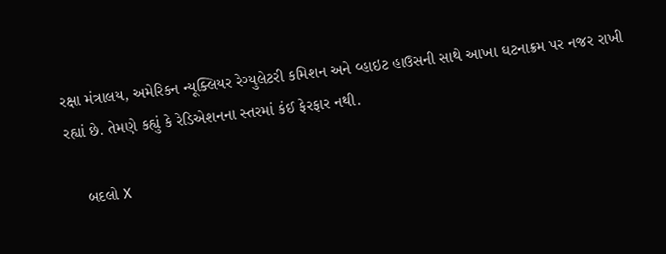રક્ષા મંત્રાલય, અમેરિકન ન્યૂક્લિયર રેગ્યુલેટરી કમિશન અને વ્હાઇટ હાઉસની સાથે આખા ઘટનાક્રમ પર નજર રાખી રહ્યાં છે. તેમણે કહ્યું કે રેડિએશનના સ્તરમાં કંઈ ફેરફાર નથી.

    બદલો X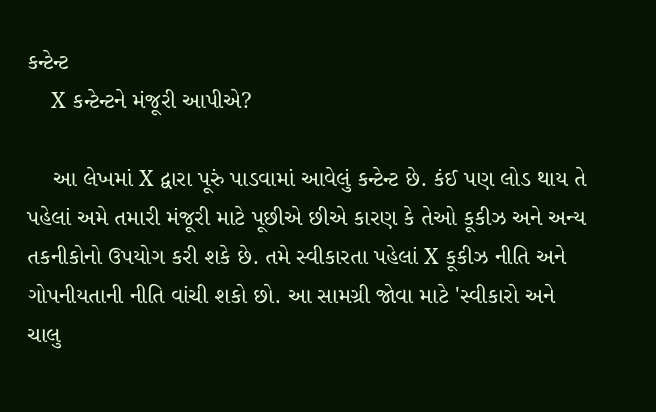કન્ટેન્ટ
    X કન્ટેન્ટને મંજૂરી આપીએ?

    આ લેખમાં X દ્વારા પૂરું પાડવામાં આવેલું કન્ટેન્ટ છે. કંઈ પણ લોડ થાય તે પહેલાં અમે તમારી મંજૂરી માટે પૂછીએ છીએ કારણ કે તેઓ કૂકીઝ અને અન્ય તકનીકોનો ઉપયોગ કરી શકે છે. તમે સ્વીકારતા પહેલાં X કૂકીઝ નીતિ અને ગોપનીયતાની નીતિ વાંચી શકો છો. આ સામગ્રી જોવા માટે 'સ્વીકારો અને ચાલુ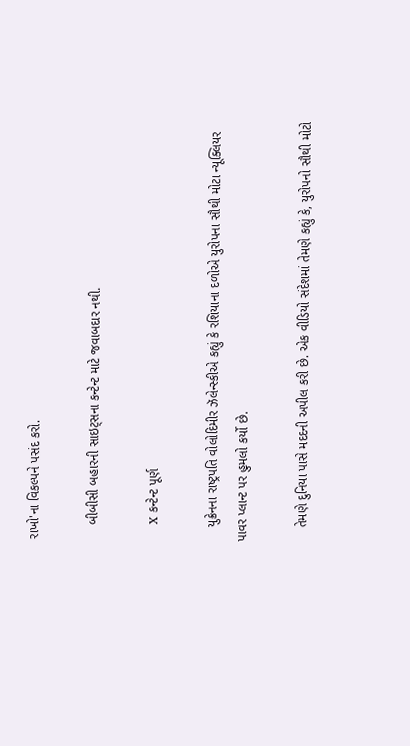રાખો'ના વિકલ્પને પસંદ કરો.

    બીબીસી બહારની સાઇટ્સના કન્ટેન્ટ માટે જવાબદાર નથી.

    X કન્ટેન્ટ પૂર્ણ

    યુક્રેનના રાષ્ટ્રપતિ વોલોદિમીર ઝૅલેન્સ્કીએ કહ્યું કે રશિયાના દળોએ યુરોપના સૌથી મોટા ન્યૂક્લિયર પાવર પ્લાન્ટ પર હુમલો કર્યો છે.

    તેમણે દુનિયા પાસે મદદની અપીલ કરી છે. એક વીડિયો સંદેશમાં તેમણે કહ્યું કે, યુરોપનો સૌથી મોટો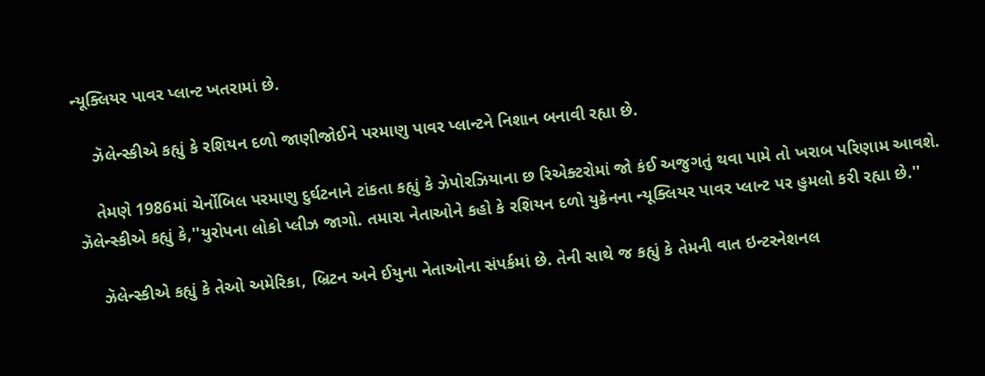ન્યૂક્લિયર પાવર પ્લાન્ટ ખતરામાં છે.

    ઝૅલેન્સ્કીએ કહ્યું કે રશિયન દળો જાણીજોઈને પરમાણુ પાવર પ્લાન્ટને નિશાન બનાવી રહ્યા છે.

    તેમણે 1986માં ચેર્નોબિલ પરમાણુ દુર્ઘટનાને ટાંકતા કહ્યું કે ઝેપોરઝિયાના છ રિએક્ટરોમાં જો કંઈ અજુગતું થવા પામે તો ખરાબ પરિણામ આવશે. ઝૅલેન્સ્કીએ કહ્યું કે,''યુરોપના લોકો પ્લીઝ જાગો. તમારા નેતાઓને કહો કે રશિયન દળો યુક્રેનના ન્યૂક્લિયર પાવર પ્લાન્ટ પર હુમલો કરી રહ્યા છે.''

    ઝૅલેન્સ્કીએ કહ્યું કે તેઓ અમેરિકા, બ્રિટન અને ઈયુના નેતાઓના સંપર્કમાં છે. તેની સાથે જ કહ્યું કે તેમની વાત ઇન્ટરનેશનલ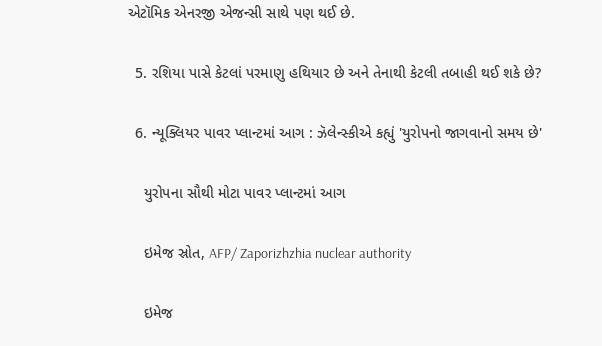એટૉમિક એનરજી એજન્સી સાથે પણ થઈ છે.

  5. રશિયા પાસે કેટલાં પરમાણુ હથિયાર છે અને તેનાથી કેટલી તબાહી થઈ શકે છે?

  6. ન્યૂક્લિયર પાવર પ્લાન્ટમાં આગ : ઝૅલેન્સ્કીએ કહ્યું 'યુરોપનો જાગવાનો સમય છે'

    યુરોપના સૌથી મોટા પાવર પ્લાન્ટમાં આગ

    ઇમેજ સ્રોત, AFP/ Zaporizhzhia nuclear authority

    ઇમેજ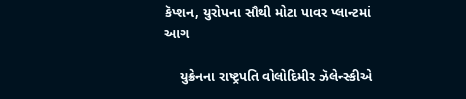કૅપ્શન, યુરોપના સૌથી મોટા પાવર પ્લાન્ટમાં આગ

    યુક્રેનના રાષ્ટ્રપતિ વોલોદિમીર ઝૅલેન્સ્કીએ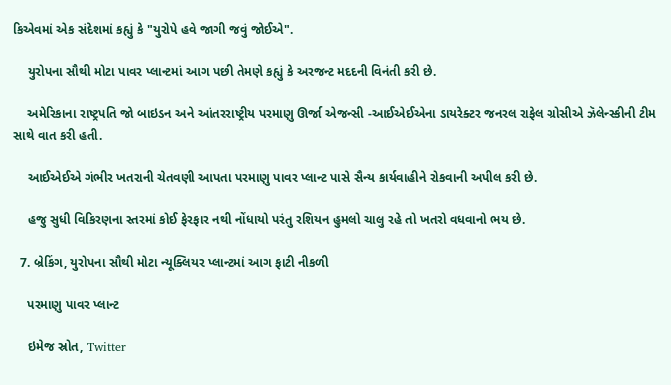કિએવમાં એક સંદેશમાં કહ્યું કે "યુરોપે હવે જાગી જવું જોઈએ".

    યુરોપના સૌથી મોટા પાવર પ્લાન્ટમાં આગ પછી તેમણે કહ્યું કે અરજન્ટ મદદની વિનંતી કરી છે.

    અમેરિકાના રાષ્ટ્રપતિ જો બાઇડન અને આંતરરાષ્ટ્રીય પરમાણુ ઊર્જા એજન્સી -આઈએઈએના ડાયરેક્ટર જનરલ રાફેલ ગ્રોસીએ ઝૅલેન્સ્કીની ટીમ સાથે વાત કરી હતી.

    આઈએઈએ ગંભીર ખતરાની ચેતવણી આપતા પરમાણુ પાવર પ્લાન્ટ પાસે સૈન્ય કાર્યવાહીને રોકવાની અપીલ કરી છે.

    હજુ સુધી વિકિરણના સ્તરમાં કોઈ ફેરફાર નથી નોંધાયો પરંતુ રશિયન હુમલો ચાલુ રહે તો ખતરો વધવાનો ભય છે.

  7. બ્રેકિંગ, યુરોપના સૌથી મોટા ન્યૂક્લિયર પ્લાન્ટમાં આગ ફાટી નીકળી

    પરમાણુ પાવર પ્લાન્ટ

    ઇમેજ સ્રોત, Twitter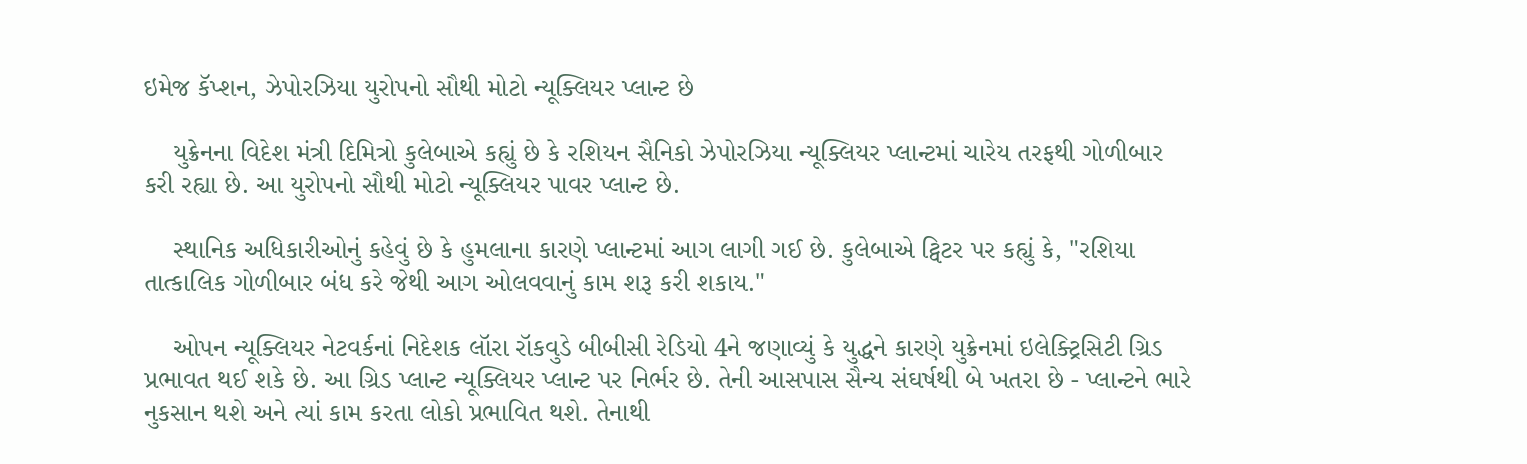ઇમેજ કૅપ્શન, ઝેપોરઝિયા યુરોપનો સૌથી મોટો ન્યૂક્લિયર પ્લાન્ટ છે

    યુક્રેનના વિદેશ મંત્રી દિમિત્રો કુલેબાએ કહ્યું છે કે રશિયન સૈનિકો ઝેપોરઝિયા ન્યૂક્લિયર પ્લાન્ટમાં ચારેય તરફથી ગોળીબાર કરી રહ્યા છે. આ યુરોપનો સૌથી મોટો ન્યૂક્લિયર પાવર પ્લાન્ટ છે.

    સ્થાનિક અધિકારીઓનું કહેવું છે કે હુમલાના કારણે પ્લાન્ટમાં આગ લાગી ગઈ છે. કુલેબાએ ટ્વિટર પર કહ્યું કે, "રશિયા તાત્કાલિક ગોળીબાર બંધ કરે જેથી આગ ઓલવવાનું કામ શરૂ કરી શકાય."

    ઓપન ન્યૂક્લિયર નેટવર્કનાં નિદેશક લૉરા રૉકવુડે બીબીસી રેડિયો 4ને જણાવ્યું કે યુદ્ધને કારણે યુક્રેનમાં ઇલેક્ટ્રિસિટી ગ્રિડ પ્રભાવત થઈ શકે છે. આ ગ્રિડ પ્લાન્ટ ન્યૂક્લિયર પ્લાન્ટ પર નિર્ભર છે. તેની આસપાસ સૈન્ય સંઘર્ષથી બે ખતરા છે - પ્લાન્ટને ભારે નુકસાન થશે અને ત્યાં કામ કરતા લોકો પ્રભાવિત થશે. તેનાથી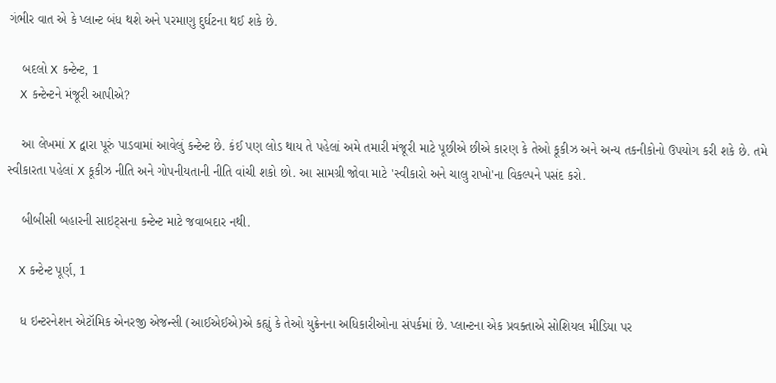ગંભીર વાત એ કે પ્લાન્ટ બંધ થશે અને પરમાણુ દુર્ઘટના થઈ શકે છે.

    બદલો X કન્ટેન્ટ, 1
    X કન્ટેન્ટને મંજૂરી આપીએ?

    આ લેખમાં X દ્વારા પૂરું પાડવામાં આવેલું કન્ટેન્ટ છે. કંઈ પણ લોડ થાય તે પહેલાં અમે તમારી મંજૂરી માટે પૂછીએ છીએ કારણ કે તેઓ કૂકીઝ અને અન્ય તકનીકોનો ઉપયોગ કરી શકે છે. તમે સ્વીકારતા પહેલાં X કૂકીઝ નીતિ અને ગોપનીયતાની નીતિ વાંચી શકો છો. આ સામગ્રી જોવા માટે 'સ્વીકારો અને ચાલુ રાખો'ના વિકલ્પને પસંદ કરો.

    બીબીસી બહારની સાઇટ્સના કન્ટેન્ટ માટે જવાબદાર નથી.

    X કન્ટેન્ટ પૂર્ણ, 1

    ધ ઇન્ટરનેશન એટૉમિક એનરજી એજન્સી (આઈએઈએ)એ કહ્યું કે તેઓ યુક્રેનના અધિકારીઓના સંપર્કમાં છે. પ્લાન્ટના એક પ્રવક્તાએ સોશિયલ મીડિયા પર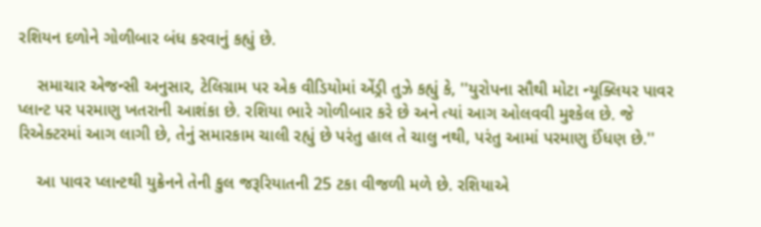રશિયન દળોને ગોળીબાર બંધ કરવાનું કહ્યું છે.

    સમાચાર એજન્સી અનુસાર, ટેલિગ્રામ પર એક વીડિયોમાં એંડ્રી તુઝે કહ્યું કે, ''યુરોપના સૌથી મોટા ન્યૂક્લિયર પાવર પ્લાન્ટ પર પરમાણુ ખતરાની આશંકા છે. રશિયા ભારે ગોળીબાર કરે છે અને ત્યાં આગ ઓલવવી મુશ્કેલ છે. જે રિએક્ટરમાં આગ લાગી છે, તેનું સમારકામ ચાલી રહ્યું છે પરંતુ હાલ તે ચાલુ નથી, પરંતુ આમાં પરમાણુ ઈંધણ છે.''

    આ પાવર પ્લાન્ટથી યુક્રેનને તેની કુલ જરૂરિયાતની 25 ટકા વીજળી મળે છે. રશિયાએ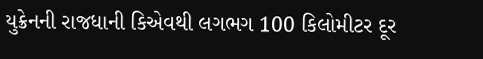યુક્રેનની રાજધાની કિએવથી લગભગ 100 કિલોમીટર દૂર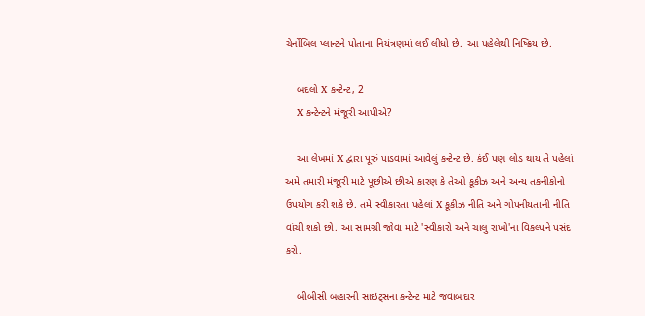ચેર્નોબિલ પ્લાન્ટને પોતાના નિયંત્રણમાં લઈ લીધો છે. આ પહેલેથી નિષ્ક્રિય છે.

    બદલો X કન્ટેન્ટ, 2
    X કન્ટેન્ટને મંજૂરી આપીએ?

    આ લેખમાં X દ્વારા પૂરું પાડવામાં આવેલું કન્ટેન્ટ છે. કંઈ પણ લોડ થાય તે પહેલાં અમે તમારી મંજૂરી માટે પૂછીએ છીએ કારણ કે તેઓ કૂકીઝ અને અન્ય તકનીકોનો ઉપયોગ કરી શકે છે. તમે સ્વીકારતા પહેલાં X કૂકીઝ નીતિ અને ગોપનીયતાની નીતિ વાંચી શકો છો. આ સામગ્રી જોવા માટે 'સ્વીકારો અને ચાલુ રાખો'ના વિકલ્પને પસંદ કરો.

    બીબીસી બહારની સાઇટ્સના કન્ટેન્ટ માટે જવાબદાર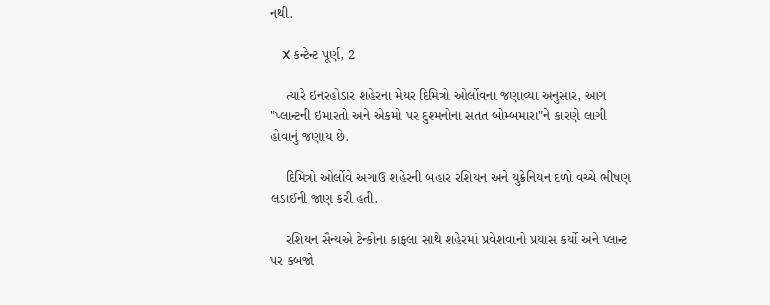નથી.

    X કન્ટેન્ટ પૂર્ણ, 2

    ત્યારે ઇનરહોડાર શહેરના મેયર દિમિત્રો ઓર્લોવના જણાવ્યા અનુસાર, આગ "પ્લાન્ટની ઇમારતો અને એકમો પર દુશ્મનોના સતત બોમ્બમારા"ને કારણે લાગી હોવાનું જણાય છે.

    દિમિત્રો ઓર્લોવે અગાઉ શહેરની બહાર રશિયન અને યુક્રેનિયન દળો વચ્ચે ભીષણ લડાઈની જાણ કરી હતી.

    રશિયન સૈન્યએ ટેન્કોના કાફલા સાથે શહેરમાં પ્રવેશવાનો પ્રયાસ કર્યો અને પ્લાન્ટ પર કબજો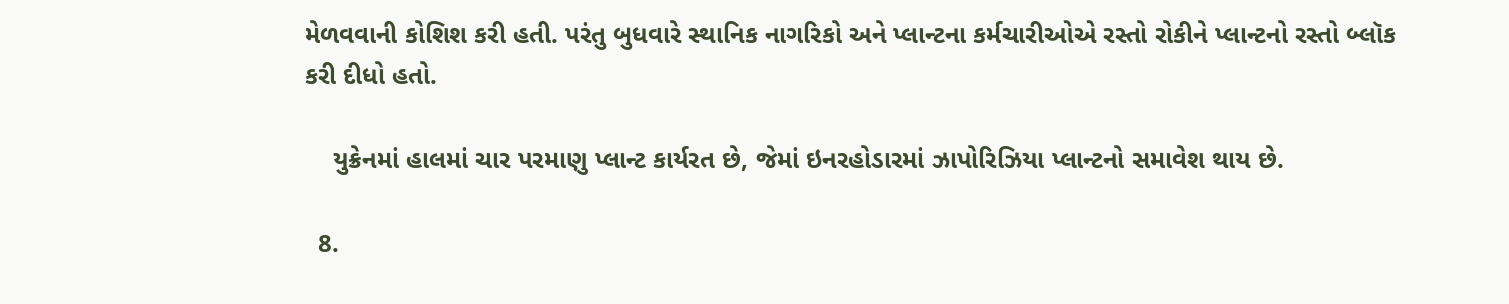મેળવવાની કોશિશ કરી હતી. પરંતુ બુધવારે સ્થાનિક નાગરિકો અને પ્લાન્ટના કર્મચારીઓએ રસ્તો રોકીને પ્લાન્ટનો રસ્તો બ્લૉક કરી દીધો હતો.

    યુક્રેનમાં હાલમાં ચાર પરમાણુ પ્લાન્ટ કાર્યરત છે, જેમાં ઇનરહોડારમાં ઝાપોરિઝિયા પ્લાન્ટનો સમાવેશ થાય છે.

  8.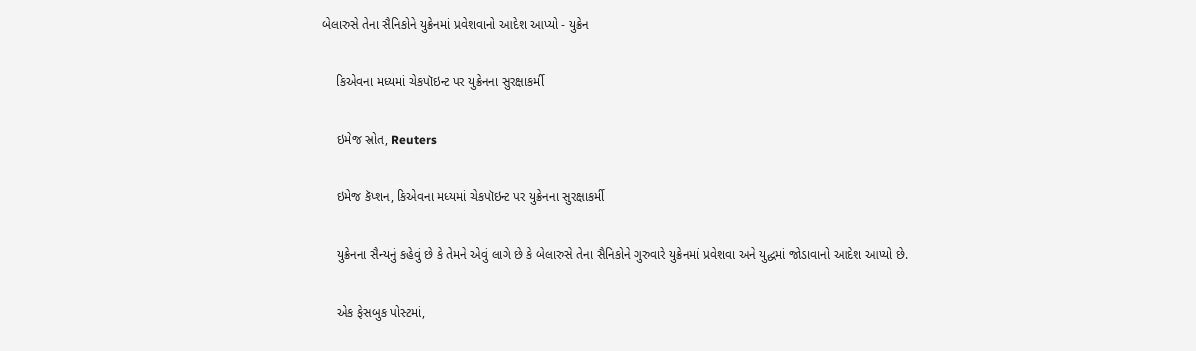બેલારુસે તેના સૈનિકોને યુક્રેનમાં પ્રવેશવાનો આદેશ આપ્યો - યુક્રેન

    કિએવના મધ્યમાં ચેકપૉઇન્ટ પર યુક્રેનના સુરક્ષાકર્મી

    ઇમેજ સ્રોત, Reuters

    ઇમેજ કૅપ્શન, કિએવના મધ્યમાં ચેકપૉઇન્ટ પર યુક્રેનના સુરક્ષાકર્મી

    યુક્રેનના સૈન્યનું કહેવું છે કે તેમને એવું લાગે છે કે બેલારુસે તેના સૈનિકોને ગુરુવારે યુક્રેનમાં પ્રવેશવા અને યુદ્ધમાં જોડાવાનો આદેશ આપ્યો છે.

    એક ફેસબુક પોસ્ટમાં,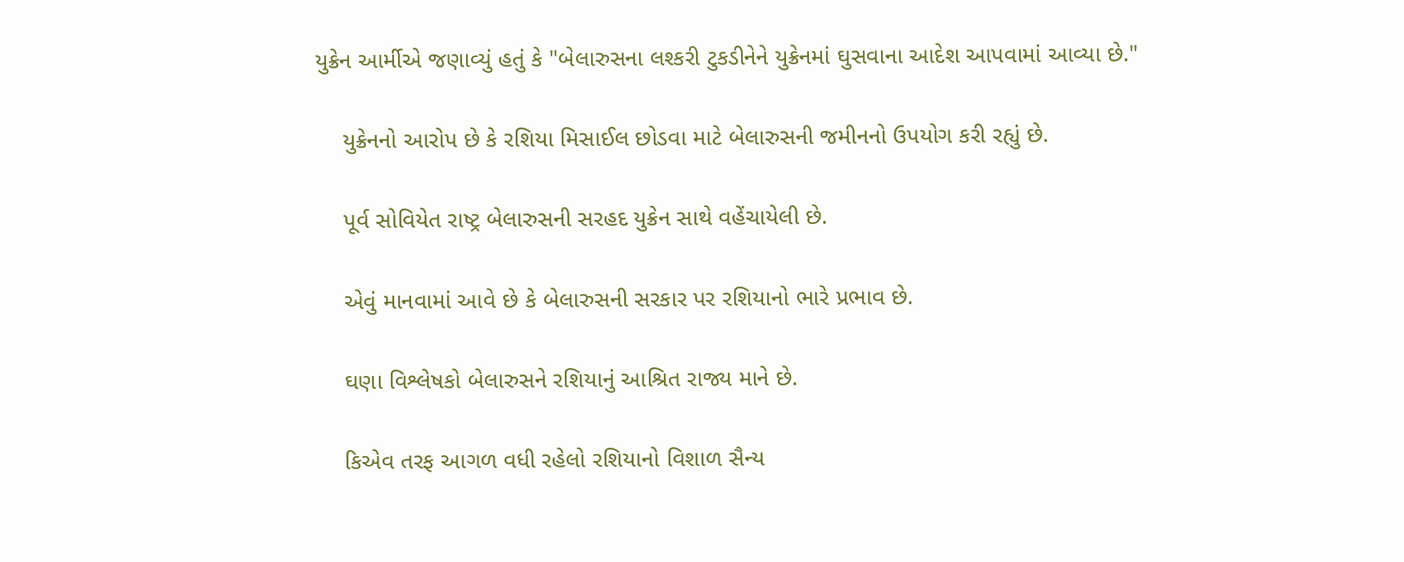યુક્રેન આર્મીએ જણાવ્યું હતું કે "બેલારુસના લશ્કરી ટુકડીનેને યુક્રેનમાં ઘુસવાના આદેશ આપવામાં આવ્યા છે."

    યુક્રેનનો આરોપ છે કે રશિયા મિસાઈલ છોડવા માટે બેલારુસની જમીનનો ઉપયોગ કરી રહ્યું છે.

    પૂર્વ સોવિયેત રાષ્ટ્ર બેલારુસની સરહદ યુક્રેન સાથે વહેંચાયેલી છે.

    એવું માનવામાં આવે છે કે બેલારુસની સરકાર પર રશિયાનો ભારે પ્રભાવ છે.

    ઘણા વિશ્લેષકો બેલારુસને રશિયાનું આશ્રિત રાજ્ય માને છે.

    કિએવ તરફ આગળ વધી રહેલો રશિયાનો વિશાળ સૈન્ય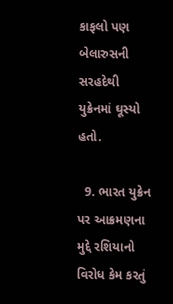કાફલો પણ બેલારુસની સરહદેથી યુક્રેનમાં ઘૂસ્યો હતો.

  9. ભારત યુક્રેન પર આક્રમણના મુદ્દે રશિયાનો વિરોધ કેમ કરતું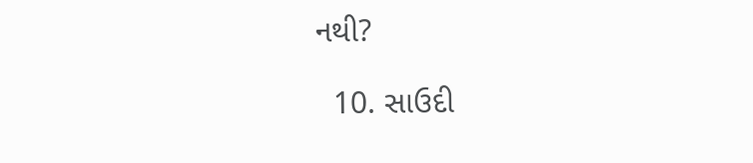નથી?

  10. સાઉદી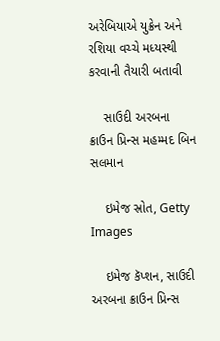અરેબિયાએ યુક્રેન અને રશિયા વચ્ચે મધ્યસ્થી કરવાની તૈયારી બતાવી

    સાઉદી અરબના ક્રાઉન પ્રિન્સ મહમ્મદ બિન સલમાન

    ઇમેજ સ્રોત, Getty Images

    ઇમેજ કૅપ્શન, સાઉદી અરબના ક્રાઉન પ્રિન્સ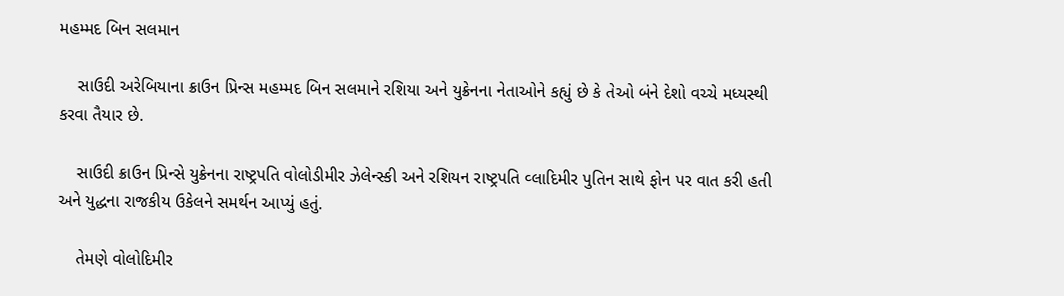મહમ્મદ બિન સલમાન

    સાઉદી અરેબિયાના ક્રાઉન પ્રિન્સ મહમ્મદ બિન સલમાને રશિયા અને યુક્રેનના નેતાઓને કહ્યું છે કે તેઓ બંને દેશો વચ્ચે મધ્યસ્થી કરવા તૈયાર છે.

    સાઉદી ક્રાઉન પ્રિન્સે યુક્રેનના રાષ્ટ્રપતિ વોલોડીમીર ઝેલેન્સ્કી અને રશિયન રાષ્ટ્રપતિ વ્લાદિમીર પુતિન સાથે ફોન પર વાત કરી હતી અને યુદ્ધના રાજકીય ઉકેલને સમર્થન આપ્યું હતું.

    તેમણે વોલોદિમીર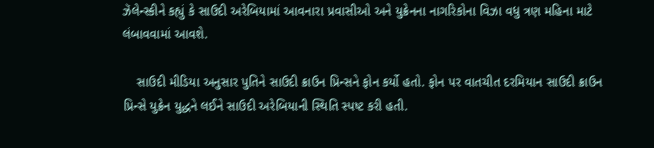ઝૅલેન્સ્કીને કહ્યું કે સાઉદી અરેબિયામાં આવનારા પ્રવાસીઓ અને યુક્રેનના નાગરિકોના વિઝા વધુ ત્રણ મહિના માટે લંબાવવામાં આવશે.

    સાઉદી મીડિયા અનુસાર પુતિને સાઉદી ક્રાઉન પ્રિન્સને ફોન કર્યો હતો. ફોન પર વાતચીત દરમિયાન સાઉદી ક્રાઉન પ્રિન્સે યુક્રેન યુદ્ધને લઈને સાઉદી અરેબિયાની સ્થિતિ સ્પષ્ટ કરી હતી.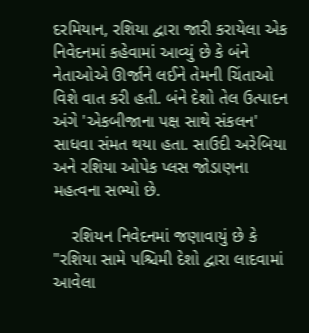દરમિયાન, રશિયા દ્વારા જારી કરાયેલા એક નિવેદનમાં કહેવામાં આવ્યું છે કે બંને નેતાઓએ ઊર્જાને લઈને તેમની ચિંતાઓ વિશે વાત કરી હતી. બંને દેશો તેલ ઉત્પાદન અંગે 'એકબીજાના પક્ષ સાથે સંકલન' સાધવા સંમત થયા હતા. સાઉદી અરેબિયા અને રશિયા ઓપેક પ્લસ જોડાણના મહત્વના સભ્યો છે.

    રશિયન નિવેદનમાં જણાવાયું છે કે "રશિયા સામે પશ્ચિમી દેશો દ્વારા લાદવામાં આવેલા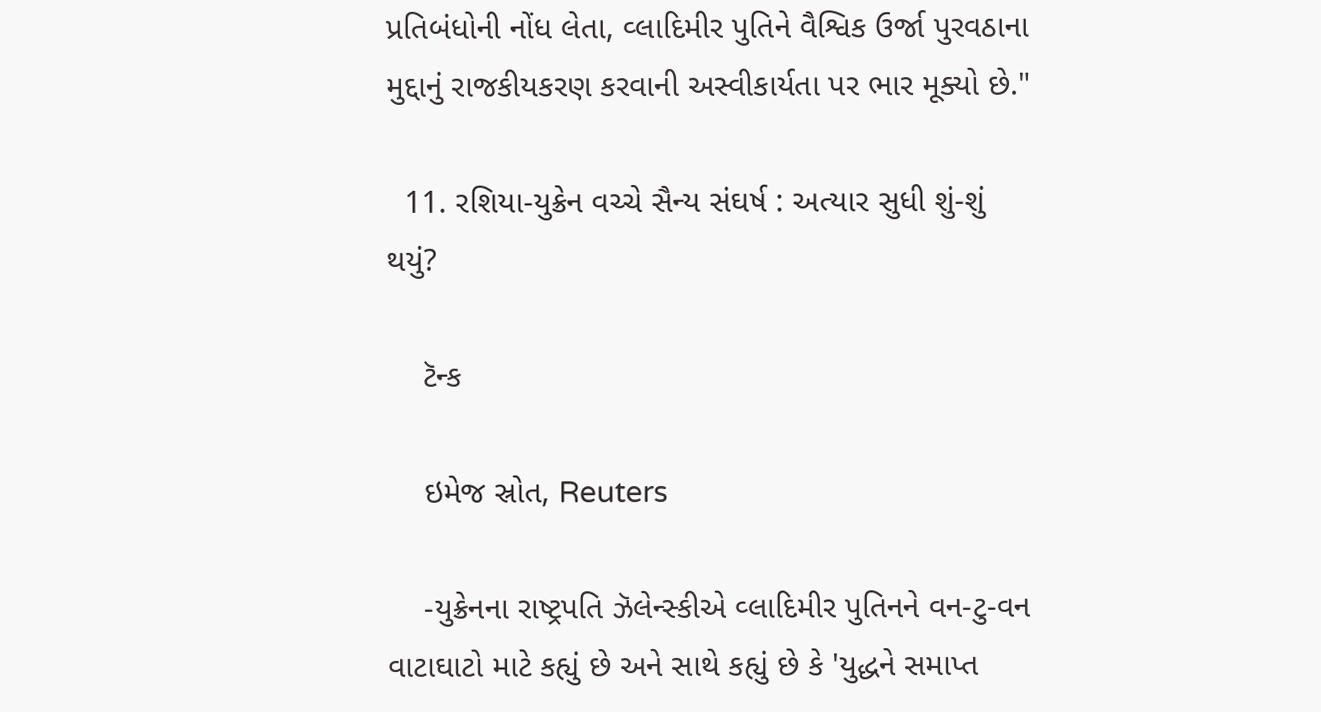પ્રતિબંધોની નોંધ લેતા, વ્લાદિમીર પુતિને વૈશ્વિક ઉર્જા પુરવઠાના મુદ્દાનું રાજકીયકરણ કરવાની અસ્વીકાર્યતા પર ભાર મૂક્યો છે."

  11. રશિયા-યુક્રેન વચ્ચે સૈન્ય સંઘર્ષ : અત્યાર સુધી શું-શું થયું?

    ટૅન્ક

    ઇમેજ સ્રોત, Reuters

    -યુક્રેનના રાષ્ટ્રપતિ ઝૅલેન્સ્કીએ વ્લાદિમીર પુતિનને વન-ટુ-વન વાટાઘાટો માટે કહ્યું છે અને સાથે કહ્યું છે કે 'યુદ્ધને સમાપ્ત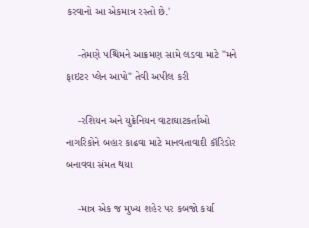કરવાનો આ એકમાત્ર રસ્તો છે.'

    -તેમણે પશ્ચિમને આક્રમણ સામે લડવા માટે "મને ફાઇટર પ્લેન આપો" તેવી અપીલ કરી

    -રશિયન અને યુક્રેનિયન વાટાઘાટકર્તાઓ નાગરિકોને બહાર કાઢવા માટે માનવતાવાદી કૉરિડોર બનાવવા સંમત થયા

    -માત્ર એક જ મુખ્ય શહેર પર કબજો કર્યા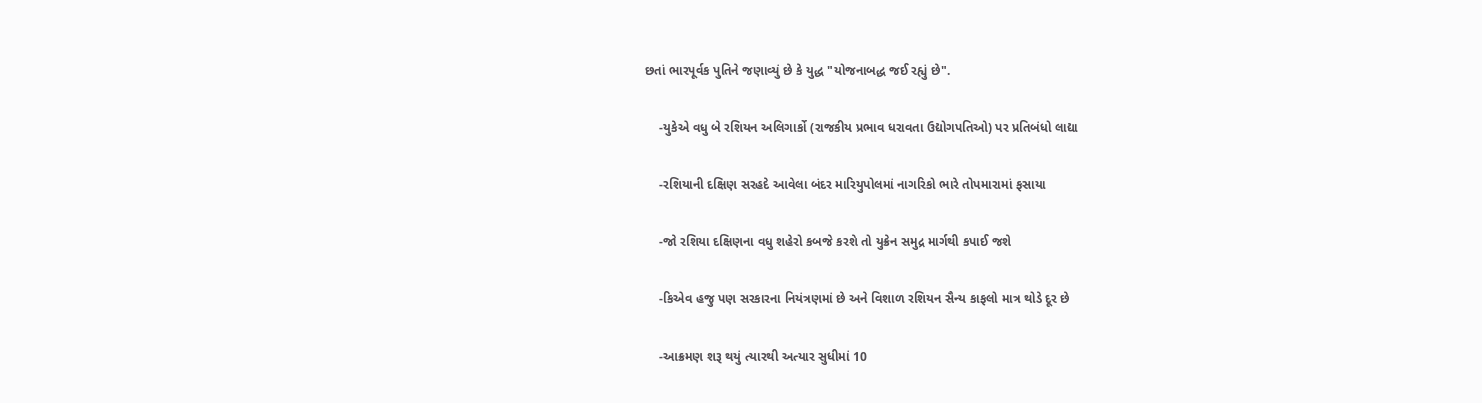છતાં ભારપૂર્વક પુતિને જણાવ્યું છે કે યુદ્ધ "યોજનાબદ્ધ જઈ રહ્યું છે".

    -યુકેએ વધુ બે રશિયન અલિગાર્કો (રાજકીય પ્રભાવ ધરાવતા ઉદ્યોગપતિઓ) પર પ્રતિબંધો લાદ્યા

    -રશિયાની દક્ષિણ સરહદે આવેલા બંદર મારિયુપોલમાં નાગરિકો ભારે તોપમારામાં ફસાયા

    -જો રશિયા દક્ષિણના વધુ શહેરો કબજે કરશે તો યુક્રેન સમુદ્ર માર્ગથી કપાઈ જશે

    -કિએવ હજુ પણ સરકારના નિયંત્રણમાં છે અને વિશાળ રશિયન સૈન્ય કાફલો માત્ર થોડે દૂર છે

    -આક્રમણ શરૂ થયું ત્યારથી અત્યાર સુધીમાં 10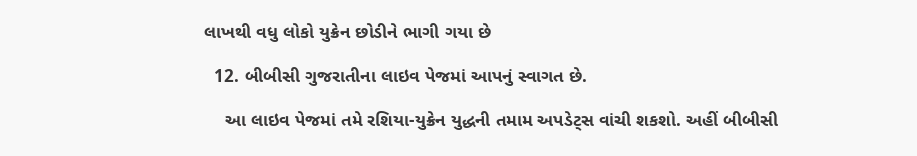લાખથી વધુ લોકો યુક્રેન છોડીને ભાગી ગયા છે

  12. બીબીસી ગુજરાતીના લાઇવ પેજમાં આપનું સ્વાગત છે.

    આ લાઇવ પેજમાં તમે રશિયા-યુક્રેન યુદ્ધની તમામ અપડેટ્સ વાંચી શકશો. અહીં બીબીસી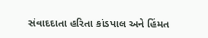સંવાદદાતા હરિતા કાંડપાલ અને હિંમત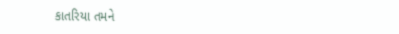કાતરિયા તમને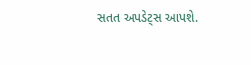સતત અપડેટ્સ આપશે.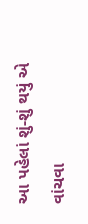આ પહેલાં શું-શું થયું એ વાંચવા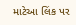માટેઆ લિંક પર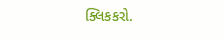ક્લિકકરો.